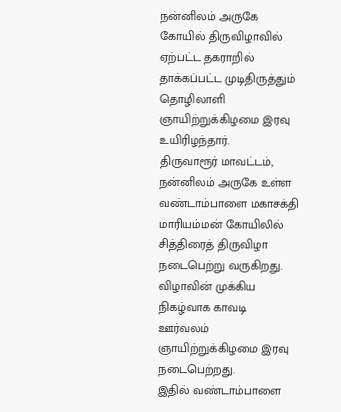நன்னிலம் அருகே கோயில் திருவிழாவில் ஏற்பட்ட தகராறில் தாக்கப்பட்ட முடிதிருத்தும் தொழிலாளி ஞாயிற்றுக்கிழமை இரவு உயிரிழந்தார்.
திருவாரூர் மாவட்டம், நன்னிலம் அருகே உள்ள வண்டாம்பாளை மகாசக்தி மாரியம்மன் கோயிலில் சித்திரைத் திருவிழா நடைபெற்று வருகிறது. விழாவின் முக்கிய நிகழ்வாக காவடி ஊர்வலம் ஞாயிற்றுக்கிழமை இரவு நடைபெற்றது.
இதில் வண்டாம்பாளை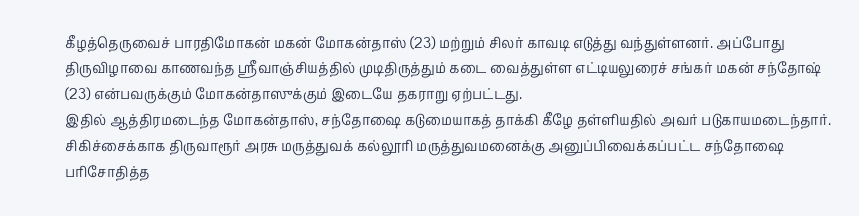கீழத்தெருவைச் பாரதிமோகன் மகன் மோகன்தாஸ் (23) மற்றும் சிலர் காவடி எடுத்து வந்துள்ளனர். அப்போது திருவிழாவை காணவந்த ஸ்ரீவாஞ்சியத்தில் முடிதிருத்தும் கடை வைத்துள்ள எட்டியலுரைச் சங்கர் மகன் சந்தோஷ் (23) என்பவருக்கும் மோகன்தாஸுக்கும் இடையே தகராறு ஏற்பட்டது.
இதில் ஆத்திரமடைந்த மோகன்தாஸ், சந்தோஷை கடுமையாகத் தாக்கி கீழே தள்ளியதில் அவர் படுகாயமடைந்தார். சிகிச்சைக்காக திருவாரூர் அரசு மருத்துவக் கல்லூரி மருத்துவமனைக்கு அனுப்பிவைக்கப்பட்ட சந்தோஷை பரிசோதித்த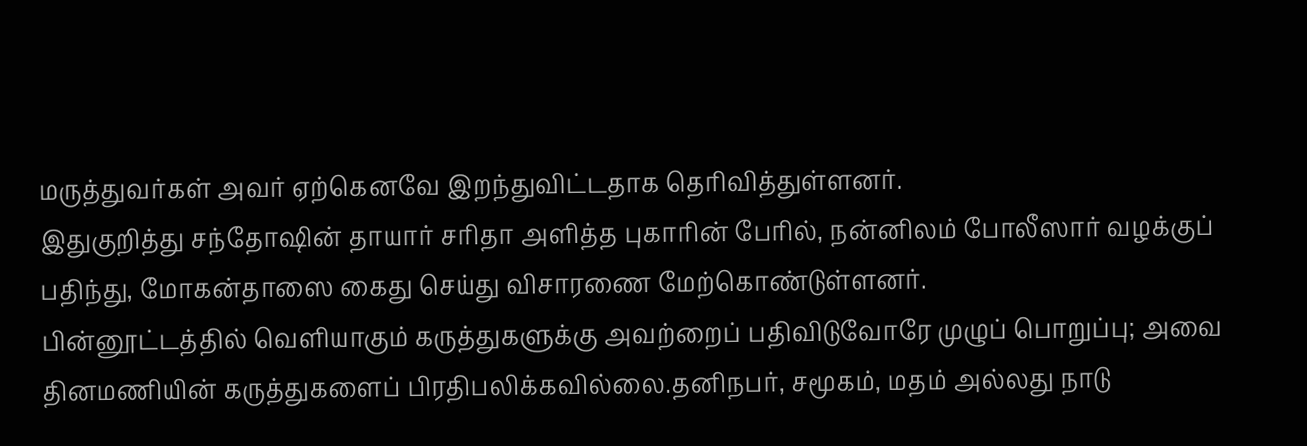மருத்துவர்கள் அவர் ஏற்கெனவே இறந்துவிட்டதாக தெரிவித்துள்ளனர்.
இதுகுறித்து சந்தோஷின் தாயார் சரிதா அளித்த புகாரின் பேரில், நன்னிலம் போலீஸார் வழக்குப் பதிந்து, மோகன்தாஸை கைது செய்து விசாரணை மேற்கொண்டுள்ளனர்.
பின்னூட்டத்தில் வெளியாகும் கருத்துகளுக்கு அவற்றைப் பதிவிடுவோரே முழுப் பொறுப்பு; அவை தினமணியின் கருத்துகளைப் பிரதிபலிக்கவில்லை.தனிநபர், சமூகம், மதம் அல்லது நாடு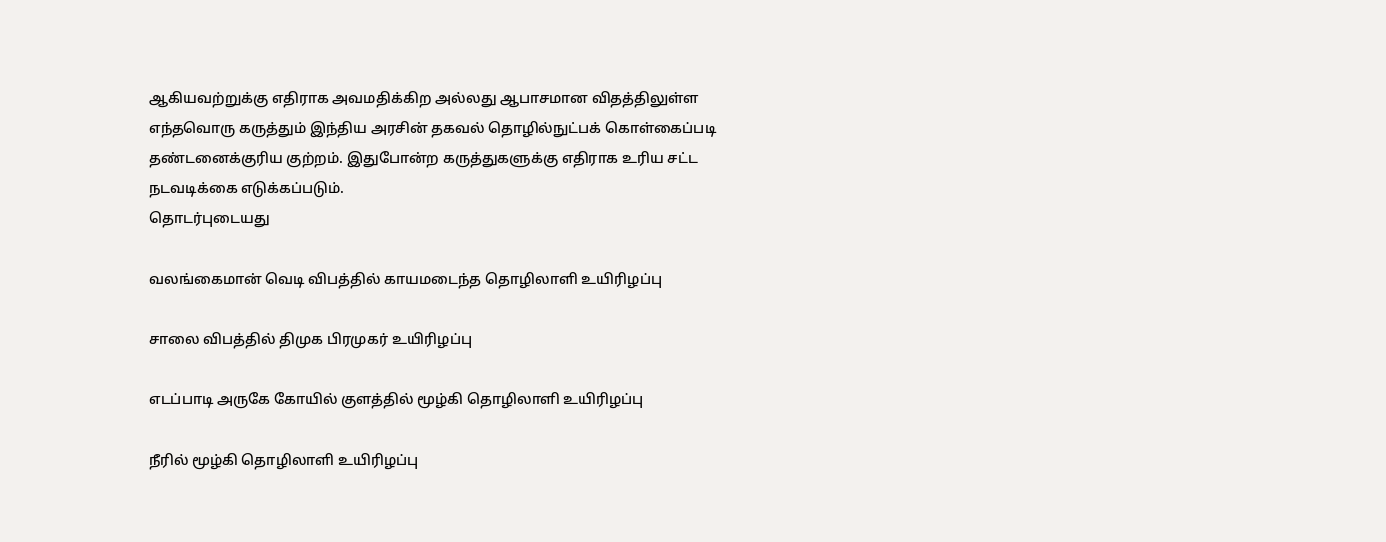ஆகியவற்றுக்கு எதிராக அவமதிக்கிற அல்லது ஆபாசமான விதத்திலுள்ள எந்தவொரு கருத்தும் இந்திய அரசின் தகவல் தொழில்நுட்பக் கொள்கைப்படி தண்டனைக்குரிய குற்றம். இதுபோன்ற கருத்துகளுக்கு எதிராக உரிய சட்ட நடவடிக்கை எடுக்கப்படும்.
தொடர்புடையது

வலங்கைமான் வெடி விபத்தில் காயமடைந்த தொழிலாளி உயிரிழப்பு

சாலை விபத்தில் திமுக பிரமுகர் உயிரிழப்பு

எடப்பாடி அருகே கோயில் குளத்தில் மூழ்கி தொழிலாளி உயிரிழப்பு

நீரில் மூழ்கி தொழிலாளி உயிரிழப்பு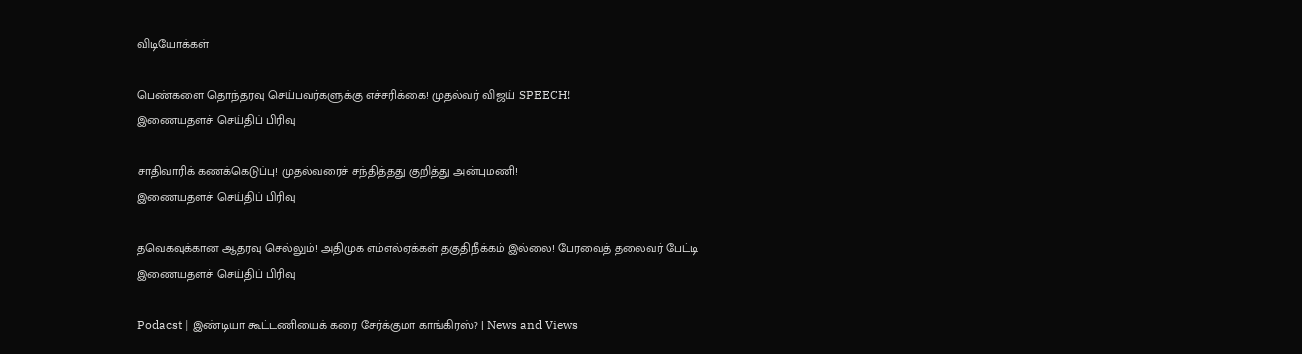விடியோக்கள்

பெண்களை தொந்தரவு செய்பவர்களுக்கு எச்சரிக்கை! முதல்வர் விஜய் SPEECH!
இணையதளச் செய்திப் பிரிவு

சாதிவாரிக் கணக்கெடுப்பு! முதல்வரைச் சந்தித்தது குறித்து அன்புமணி!
இணையதளச் செய்திப் பிரிவு

தவெகவுக்கான ஆதரவு செல்லும்! அதிமுக எம்எல்ஏக்கள் தகுதிநீக்கம் இல்லை! பேரவைத் தலைவர் பேட்டி
இணையதளச் செய்திப் பிரிவு

Podacst | இண்டியா கூட்டணியைக் கரை சேர்க்குமா காங்கிரஸ்? | News and Views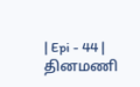| Epi - 44 |
தினமணி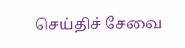செய்திச் சேவை